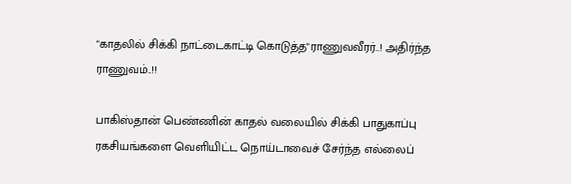"காதலில் சிக்கி நாட்டைகாட்டி கொடுத்த"ராணுவவீரர்..! அதிர்ந்த ராணுவம்..!!

பாகிஸ்தான் பெண்ணின் காதல் வலையில் சிக்கி பாதுகாப்பு ரகசியங்களை வெளியிட்ட நொய்டாவைச் சேர்ந்த எல்லைப்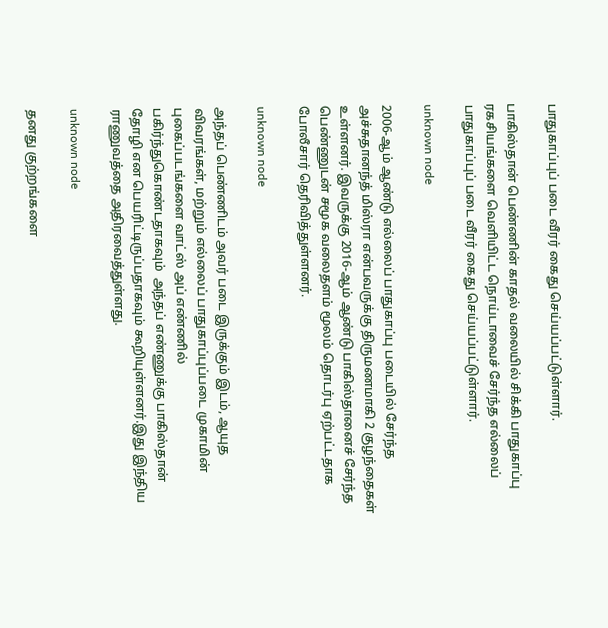பாதுகாப்புப் படை வீரர் கைது செய்யப்பட்டுள்ளார்.

பாகிஸ்தான் பெண்ணின் காதல் வலையில் சிக்கி பாதுகாப்பு ரகசியங்களை வெளியிட்ட நொய்டாவைச் சேர்ந்த எல்லைப் பாதுகாப்புப் படை வீரர் கைது செய்யப்பட்டுள்ளார்.

unknown node

2006-ஆம் ஆண்டு எல்லைப் பாதுகாப்பு படையில் சேர்ந்த அச்சுதானந்த் மிஸ்ரா என்பவருக்கு திருமணமாகி 2 குழந்தைகள் உள்ளனர். இவருக்கு 2016-ஆம் ஆண்டு பாகிஸ்தானைச் சேர்ந்த பெண்ணுடன் சமூக வலைதளம் மூலம் தொடர்பு ஏற்பட்டதாக போலீசார் தெரிவித்துள்ளனர்.

unknown node

அந்தப் பெண்ணிடம் அவர் படை இருக்கும் இடம், ஆயுத விவரங்கள், மற்றும் எல்லைப் பாதுகாப்புப்படை முகாமின் புகைப்படங்களை வாட்ஸ் அப் எண்ணில் பகிர்ந்துகொண்டதாகவும்  அந்தப் எண்ணுக்கு பாகிஸ்தான் தோழி என பெயரிட்டிருப்பதாகவும் கூறியுள்ளனர்.இது இந்திய ராணுவத்தை அதிரவைத்துள்ளது.

unknown node

தனது குற்றங்களை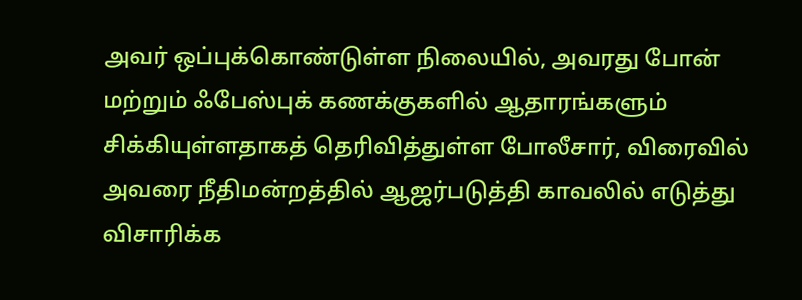அவர் ஒப்புக்கொண்டுள்ள நிலையில், அவரது போன் மற்றும் ஃபேஸ்புக் கணக்குகளில் ஆதாரங்களும் சிக்கியுள்ளதாகத் தெரிவித்துள்ள போலீசார், விரைவில் அவரை நீதிமன்றத்தில் ஆஜர்படுத்தி காவலில் எடுத்து விசாரிக்க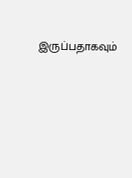இருப்பதாகவும்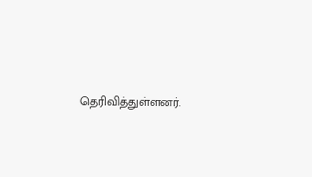தெரிவித்துள்ளனர்.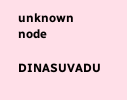unknown node

DINASUVADU